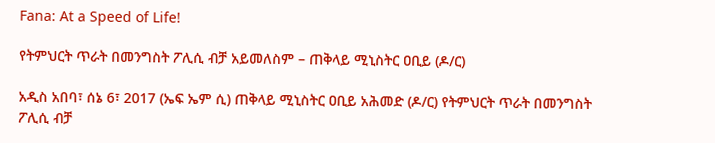Fana: At a Speed of Life!

የትምህርት ጥራት በመንግስት ፖሊሲ ብቻ አይመለስም – ጠቅላይ ሚኒስትር ዐቢይ (ዶ/ር)

አዲስ አበባ፣ ሰኔ 6፣ 2017 (ኤፍ ኤም ሲ) ጠቅላይ ሚኒስትር ዐቢይ አሕመድ (ዶ/ር) የትምህርት ጥራት በመንግስት ፖሊሲ ብቻ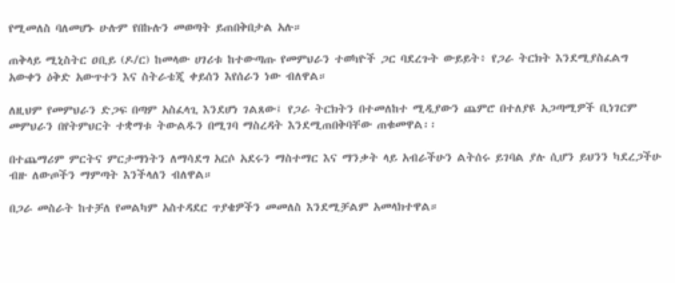የሚመለስ ባለመሆኑ ሁሉም የበኩሉን መወጣት ይጠበቅበታል አሉ።

ጠቅላይ ሚኒስትር ዐቢይ (ዶ/ር) ከመላው ሀገሪቱ ከተውጣጡ የመምህራን ተወካዮች ጋር ባደረጉት ውይይት፥ የጋራ ትርክት እንደሚያስፈልግ አውቀን ዕቅድ አውጥተን እና ስትራቴጂ ቀይሰን እየሰራን ነው ብለዋል።

ለዚህም የመምህራን ድጋፍ በጣም አስፈላጊ እንደሆነ ገልጸው፤ የጋራ ትርክትን በተመለከተ ሚዲያውን ጨምሮ በተለያዩ አጋጣሚዎች ቢነገርም መምህራን በየትምህርት ተቋማቱ ትውልዱን በሚገባ ማስረዳት እንደሚጠበቅባቸው ጠቁመዋል፡፡

በተጨማሪም ምርትና ምርታማነትን ለማሳደግ አርሶ አደሩን ማስተማር እና ማንቃት ላይ አብራችሁን ልትሰሩ ይገባል ያሉ ሲሆን ይህንን ካደረጋችሁ ብዙ ለውጦችን ማምጣት እንችላለን ብለዋል።

በጋራ መስራት ከተቻለ የመልካም አስተዳደር ጥያቄዎችን መመለስ እንደሚቻልም አመላክተዋል።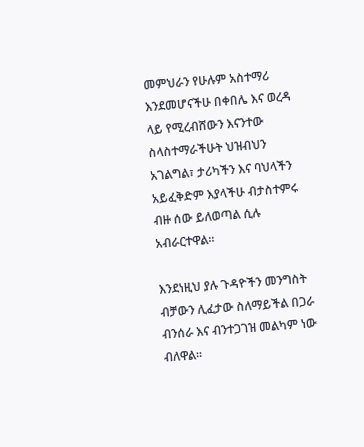መምህራን የሁሉም አስተማሪ እንደመሆናችሁ በቀበሌ እና ወረዳ ላይ የሚረብሸውን እናንተው ስላስተማራችሁት ህዝብህን አገልግል፣ ታሪካችን እና ባህላችን አይፈቅድም እያላችሁ ብታስተምሩ ብዙ ሰው ይለወጣል ሲሉ አብራርተዋል፡፡

እንደነዚህ ያሉ ጉዳዮችን መንግስት ብቻውን ሊፈታው ስለማይችል በጋራ ብንሰራ እና ብንተጋገዝ መልካም ነው ብለዋል፡፡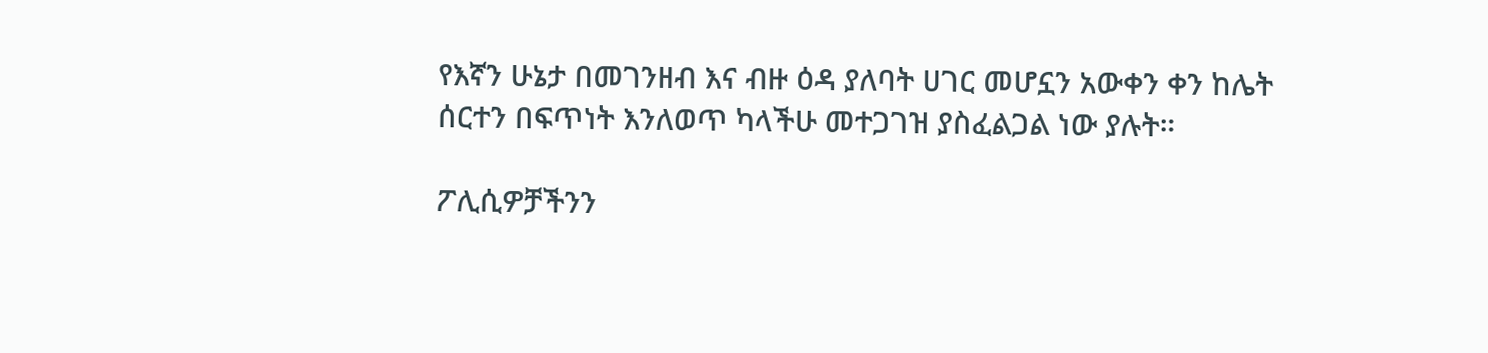የእኛን ሁኔታ በመገንዘብ እና ብዙ ዕዳ ያለባት ሀገር መሆኗን አውቀን ቀን ከሌት ሰርተን በፍጥነት እንለወጥ ካላችሁ መተጋገዝ ያስፈልጋል ነው ያሉት።

ፖሊሲዎቻችንን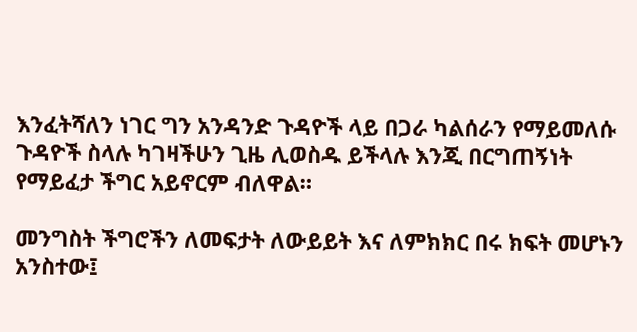እንፈትሻለን ነገር ግን አንዳንድ ጉዳዮች ላይ በጋራ ካልሰራን የማይመለሱ ጉዳዮች ስላሉ ካገዛችሁን ጊዜ ሊወስዱ ይችላሉ እንጂ በርግጠኝነት የማይፈታ ችግር አይኖርም ብለዋል።

መንግስት ችግሮችን ለመፍታት ለውይይት እና ለምክክር በሩ ክፍት መሆኑን አንስተው፤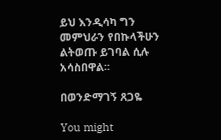ይህ እንዲሳካ ግን መምህራን የበኩላችሁን ልትወጡ ይገባል ሲሉ አሳስበዋል፡፡

በወንድማገኝ ጸጋዬ

You might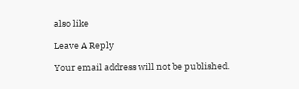also like

Leave A Reply

Your email address will not be published.